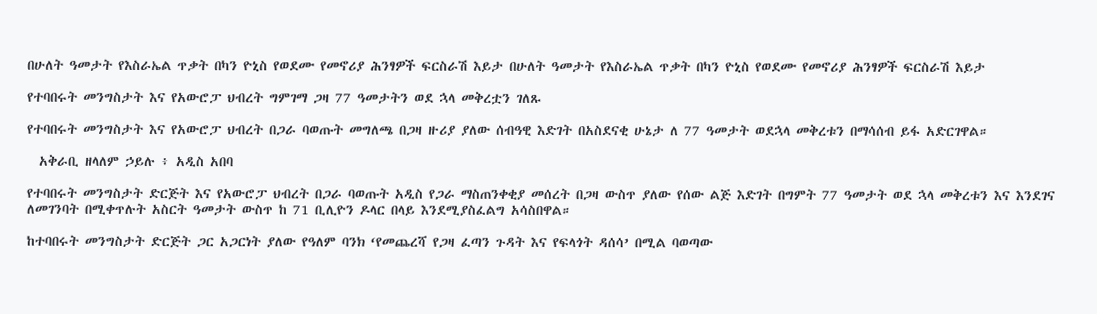በሁለት ዓመታት የእስራኤል ጥቃት በካን ዮኒስ የወደሙ የመኖሪያ ሕንፃዎች ፍርስራሽ እይታ በሁለት ዓመታት የእስራኤል ጥቃት በካን ዮኒስ የወደሙ የመኖሪያ ሕንፃዎች ፍርስራሽ እይታ

የተባበሩት መንግስታት እና የአውሮፓ ህብረት ግምገማ ጋዛ 77 ዓመታትን ወደ ኋላ መቅረቷን ገለጹ

የተባበሩት መንግስታት እና የአውሮፓ ህብረት በጋራ ባወጡት መግለጫ በጋዛ ዙሪያ ያለው ሰብዓዊ እድገት በአስደናቂ ሁኔታ ለ 77 ዓመታት ወደኋላ መቅረቱን በማሳሰብ ይፋ አድርገዋል።

  አቅራቢ ዘላለም ኃይሉ ፥ አዲስ አበባ

የተባበሩት መንግስታት ድርጅት እና የአውሮፓ ህብረት በጋራ ባወጡት አዲስ የጋራ ማስጠንቀቂያ መሰረት በጋዛ ውስጥ ያለው የሰው ልጅ እድገት በግምት 77 ዓመታት ወደ ኋላ መቅረቱን እና እንደገና ለመገንባት በሚቀጥሉት አስርት ዓመታት ውስጥ ከ 71 ቢሊዮን ዶላር በላይ እንደሚያስፈልግ አሳስበዋል።

ከተባበሩት መንግስታት ድርጅት ጋር አጋርነት ያለው የዓለም ባንክ ‘የመጨረሻ የጋዛ ፈጣን ጉዳት እና የፍላጎት ዳሰሳ’ በሚል ባወጣው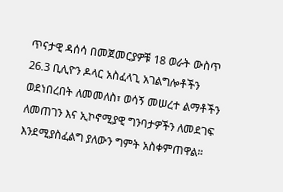ጥናታዊ ዳሰሳ በመጀመርያዎቹ 18 ወራት ውስጥ 26.3 ቢሊዮን ዶላር አስፈላጊ አገልግሎቶችን ወደነበረበት ለመመለስ፣ ወሳኝ መሠረተ ልማቶችን ለመጠገን እና ኢኮኖሚያዊ ግንባታዎችን ለመደገፍ እንደሚያስፈልግ ያለውን ግምት አስቀምጠዋል።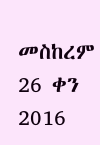መስከረም 26 ቀን 2016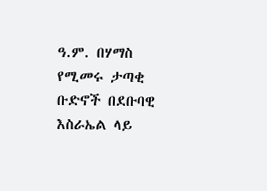ዓ.ም. በሃማስ የሚመሩ ታጣቂ ቡድኖች በደቡባዊ እስራኤል ላይ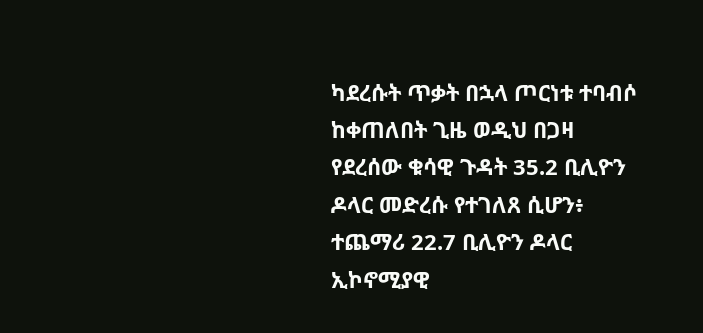ካደረሱት ጥቃት በኋላ ጦርነቱ ተባብሶ ከቀጠለበት ጊዜ ወዲህ በጋዛ የደረሰው ቁሳዊ ጉዳት 35.2 ቢሊዮን ዶላር መድረሱ የተገለጸ ሲሆን፥ ተጨማሪ 22.7 ቢሊዮን ዶላር ኢኮኖሚያዊ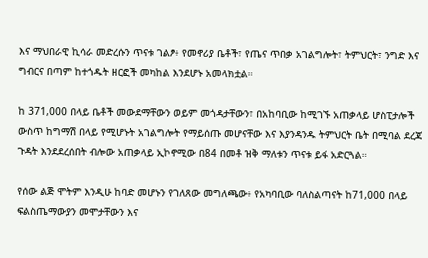እና ማህበራዊ ኪሳራ መድረሱን ጥናቱ ገልፆ፥ የመኖሪያ ቤቶች፣ የጤና ጥበቃ አገልግሎት፣ ትምህርት፣ ንግድ እና ግብርና በጣም ከተጎዱት ዘርፎች መካከል እንደሆኑ አመላክቷል።

ከ 371,000 በላይ ቤቶች መውደማቸውን ወይም መጎዳታቸውን፣ በአከባቢው ከሚገኙ አጠቃላይ ሆስፒታሎች ውስጥ ከግማሽ በላይ የሚሆኑት አገልግሎት የማይሰጡ መሆናቸው እና እያንዳንዱ ትምህርት ቤት በሚባል ደረጃ ጉዳት እንደደረሰበት ብሎው አጠቃላይ ኢኮኖሚው በ84 በመቶ ዝቅ ማለቱን ጥናቱ ይፋ አድርጓል።

የሰው ልጅ ሞትም እንዲሁ ከባድ መሆኑን የገለጸው መግለጫው፥ የአካባቢው ባለስልጣናት ከ71,000 በላይ ፍልስጤማውያን መሞታቸውን እና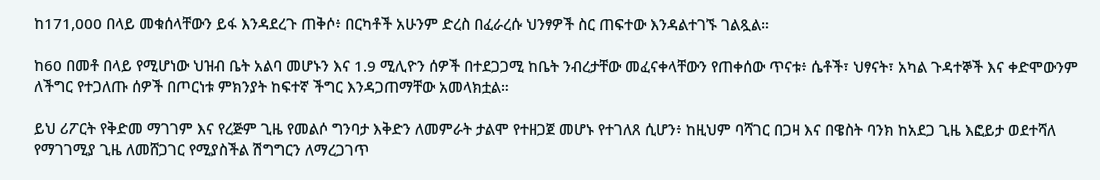ከ171,000 በላይ መቁሰላቸውን ይፋ እንዳደረጉ ጠቅሶ፥ በርካቶች አሁንም ድረስ በፈራረሱ ህንፃዎች ስር ጠፍተው እንዳልተገኙ ገልጿል።

ከ60 በመቶ በላይ የሚሆነው ህዝብ ቤት አልባ መሆኑን እና 1.9 ሚሊዮን ሰዎች በተደጋጋሚ ከቤት ንብረታቸው መፈናቀላቸውን የጠቀሰው ጥናቱ፥ ሴቶች፣ ህፃናት፣ አካል ጉዳተኞች እና ቀድሞውንም ለችግር የተጋለጡ ሰዎች በጦርነቱ ምክንያት ከፍተኛ ችግር እንዳጋጠማቸው አመላክቷል።

ይህ ሪፖርት የቅድመ ማገገም እና የረጅም ጊዜ የመልሶ ግንባታ እቅድን ለመምራት ታልሞ የተዘጋጀ መሆኑ የተገለጸ ሲሆን፥ ከዚህም ባሻገር በጋዛ እና በዌስት ባንክ ከአደጋ ጊዜ እፎይታ ወደተሻለ የማገገሚያ ጊዜ ለመሸጋገር የሚያስችል ሽግግርን ለማረጋገጥ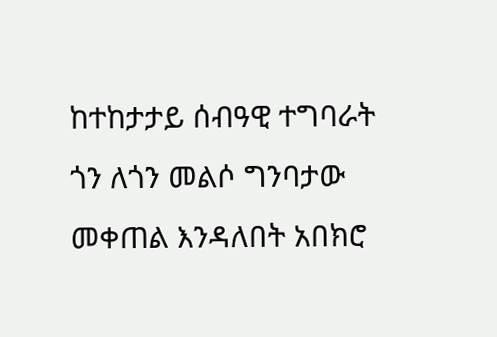ከተከታታይ ሰብዓዊ ተግባራት ጎን ለጎን መልሶ ግንባታው መቀጠል እንዳለበት አበክሮ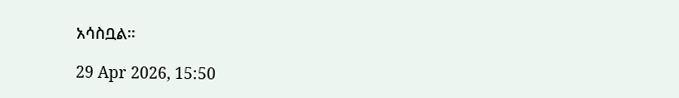አሳስቧል።

29 Apr 2026, 15:50